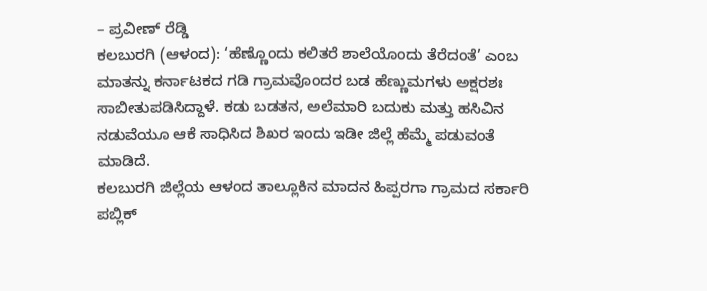– ಪ್ರವೀಣ್ ರೆಡ್ಡಿ
ಕಲಬುರಗಿ (ಆಳಂದ): ‘ಹೆಣ್ಣೊಂದು ಕಲಿತರೆ ಶಾಲೆಯೊಂದು ತೆರೆದಂತೆ’ ಎಂಬ ಮಾತನ್ನು ಕರ್ನಾಟಕದ ಗಡಿ ಗ್ರಾಮವೊಂದರ ಬಡ ಹೆಣ್ಣುಮಗಳು ಅಕ್ಷರಶಃ ಸಾಬೀತುಪಡಿಸಿದ್ದಾಳೆ. ಕಡು ಬಡತನ, ಅಲೆಮಾರಿ ಬದುಕು ಮತ್ತು ಹಸಿವಿನ ನಡುವೆಯೂ ಆಕೆ ಸಾಧಿಸಿದ ಶಿಖರ ಇಂದು ಇಡೀ ಜಿಲ್ಲೆ ಹೆಮ್ಮೆ ಪಡುವಂತೆ ಮಾಡಿದೆ.
ಕಲಬುರಗಿ ಜಿಲ್ಲೆಯ ಆಳಂದ ತಾಲ್ಲೂಕಿನ ಮಾದನ ಹಿಪ್ಪರಗಾ ಗ್ರಾಮದ ಸರ್ಕಾರಿ ಪಬ್ಲಿಕ್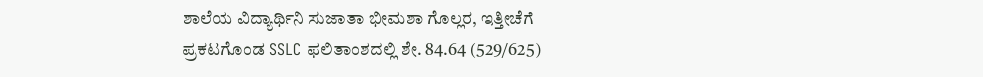ಶಾಲೆಯ ವಿದ್ಯಾರ್ಥಿನಿ ಸುಜಾತಾ ಭೀಮಶಾ ಗೊಲ್ಲರ, ಇತ್ತೀಚೆಗೆ ಪ್ರಕಟಗೊಂಡ SSLC ಫಲಿತಾಂಶದಲ್ಲಿ ಶೇ. 84.64 (529/625)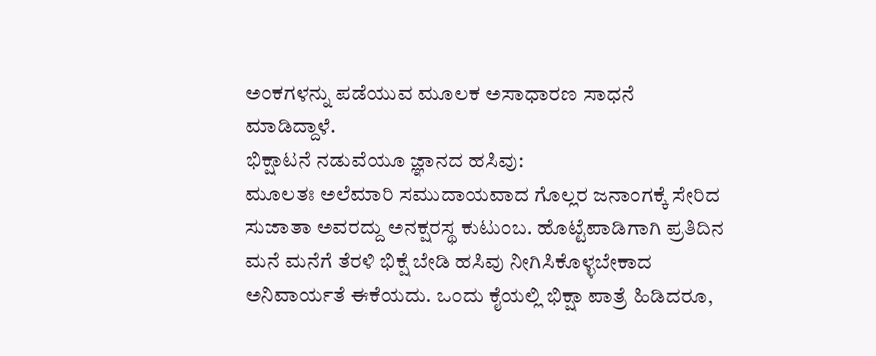ಅಂಕಗಳನ್ನು ಪಡೆಯುವ ಮೂಲಕ ಅಸಾಧಾರಣ ಸಾಧನೆ ಮಾಡಿದ್ದಾಳೆ.
ಭಿಕ್ಷಾಟನೆ ನಡುವೆಯೂ ಜ್ಞಾನದ ಹಸಿವು:
ಮೂಲತಃ ಅಲೆಮಾರಿ ಸಮುದಾಯವಾದ ಗೊಲ್ಲರ ಜನಾಂಗಕ್ಕೆ ಸೇರಿದ ಸುಜಾತಾ ಅವರದ್ದು ಅನಕ್ಷರಸ್ಥ ಕುಟುಂಬ. ಹೊಟ್ಟೆಪಾಡಿಗಾಗಿ ಪ್ರತಿದಿನ ಮನೆ ಮನೆಗೆ ತೆರಳಿ ಭಿಕ್ಷೆ ಬೇಡಿ ಹಸಿವು ನೀಗಿಸಿಕೊಳ್ಳಬೇಕಾದ ಅನಿವಾರ್ಯತೆ ಈಕೆಯದು. ಒಂದು ಕೈಯಲ್ಲಿ ಭಿಕ್ಷಾ ಪಾತ್ರೆ ಹಿಡಿದರೂ,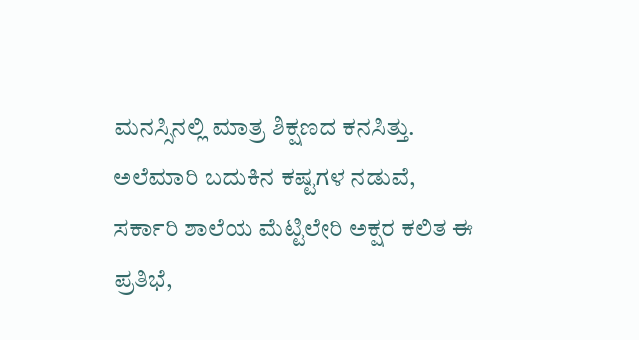ಮನಸ್ಸಿನಲ್ಲಿ ಮಾತ್ರ ಶಿಕ್ಷಣದ ಕನಸಿತ್ತು. ಅಲೆಮಾರಿ ಬದುಕಿನ ಕಷ್ಟಗಳ ನಡುವೆ, ಸರ್ಕಾರಿ ಶಾಲೆಯ ಮೆಟ್ಟಿಲೇರಿ ಅಕ್ಷರ ಕಲಿತ ಈ ಪ್ರತಿಭೆ,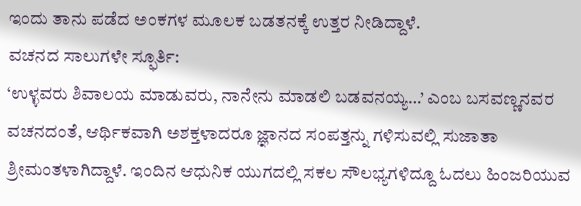ಇಂದು ತಾನು ಪಡೆದ ಅಂಕಗಳ ಮೂಲಕ ಬಡತನಕ್ಕೆ ಉತ್ತರ ನೀಡಿದ್ದಾಳೆ.
ವಚನದ ಸಾಲುಗಳೇ ಸ್ಫೂರ್ತಿ:
‘ಉಳ್ಳವರು ಶಿವಾಲಯ ಮಾಡುವರು, ನಾನೇನು ಮಾಡಲಿ ಬಡವನಯ್ಯ…’ ಎಂಬ ಬಸವಣ್ಣನವರ ವಚನದಂತೆ, ಆರ್ಥಿಕವಾಗಿ ಅಶಕ್ತಳಾದರೂ ಜ್ಞಾನದ ಸಂಪತ್ತನ್ನು ಗಳಿಸುವಲ್ಲಿ ಸುಜಾತಾ ಶ್ರೀಮಂತಳಾಗಿದ್ದಾಳೆ. ಇಂದಿನ ಆಧುನಿಕ ಯುಗದಲ್ಲಿ ಸಕಲ ಸೌಲಭ್ಯಗಳಿದ್ದೂ ಓದಲು ಹಿಂಜರಿಯುವ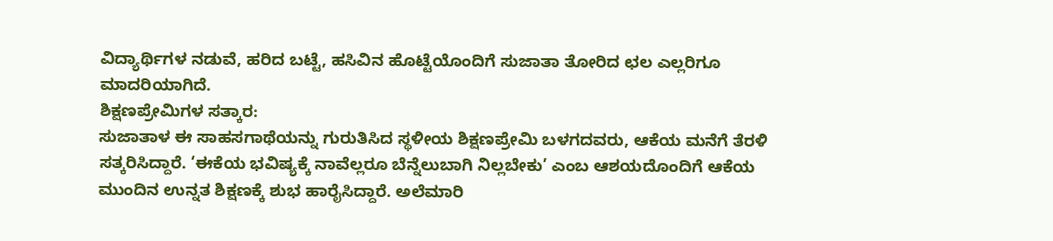ವಿದ್ಯಾರ್ಥಿಗಳ ನಡುವೆ, ಹರಿದ ಬಟ್ಟೆ, ಹಸಿವಿನ ಹೊಟ್ಟೆಯೊಂದಿಗೆ ಸುಜಾತಾ ತೋರಿದ ಛಲ ಎಲ್ಲರಿಗೂ ಮಾದರಿಯಾಗಿದೆ.
ಶಿಕ್ಷಣಪ್ರೇಮಿಗಳ ಸತ್ಕಾರ:
ಸುಜಾತಾಳ ಈ ಸಾಹಸಗಾಥೆಯನ್ನು ಗುರುತಿಸಿದ ಸ್ಥಳೀಯ ಶಿಕ್ಷಣಪ್ರೇಮಿ ಬಳಗದವರು, ಆಕೆಯ ಮನೆಗೆ ತೆರಳಿ ಸತ್ಕರಿಸಿದ್ದಾರೆ. ‘ಈಕೆಯ ಭವಿಷ್ಯಕ್ಕೆ ನಾವೆಲ್ಲರೂ ಬೆನ್ನೆಲುಬಾಗಿ ನಿಲ್ಲಬೇಕು’ ಎಂಬ ಆಶಯದೊಂದಿಗೆ ಆಕೆಯ ಮುಂದಿನ ಉನ್ನತ ಶಿಕ್ಷಣಕ್ಕೆ ಶುಭ ಹಾರೈಸಿದ್ದಾರೆ. ಅಲೆಮಾರಿ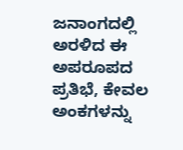ಜನಾಂಗದಲ್ಲಿ ಅರಳಿದ ಈ ಅಪರೂಪದ ಪ್ರತಿಭೆ, ಕೇವಲ ಅಂಕಗಳನ್ನು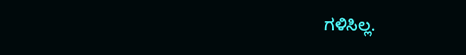ಗಳಿಸಿಲ್ಲ.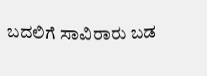ಬದಲಿಗೆ ಸಾವಿರಾರು ಬಡ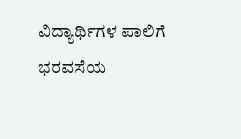ವಿದ್ಯಾರ್ಥಿಗಳ ಪಾಲಿಗೆ ಭರವಸೆಯ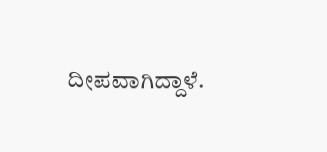ದೀಪವಾಗಿದ್ದಾಳೆ.